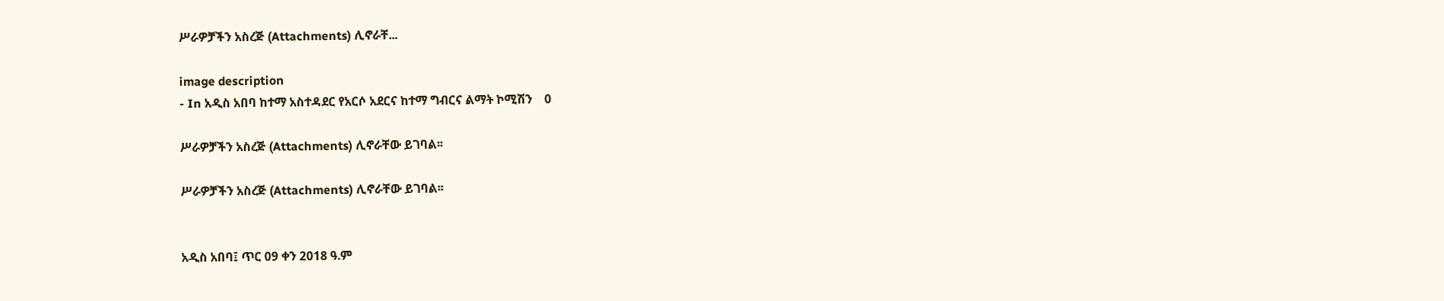ሥራዎቻችን አስረጅ (Attachments) ሊኖራቸ...

image description
- In አዲስ አበባ ከተማ አስተዳደር የአርሶ አደርና ከተማ ግብርና ልማት ኮሚሽን    0

ሥራዎቻችን አስረጅ (Attachments) ሊኖራቸው ይገባል፡፡

ሥራዎቻችን አስረጅ (Attachments) ሊኖራቸው ይገባል፡፡


አዲስ አበባ፤ ጥር 09 ቀን 2018 ዓ.ም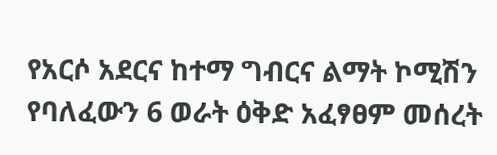የአርሶ አደርና ከተማ ግብርና ልማት ኮሚሽን የባለፈውን 6 ወራት ዕቅድ አፈፃፀም መሰረት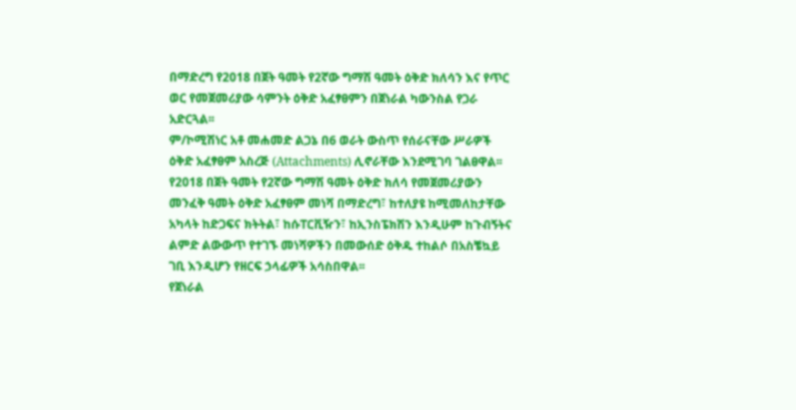በማድረግ የ2018 በጀት ዓመት የ2ኛው ግማሽ ዓመት ዕቅድ ክለሳን እና የጥር ወር የመጀመሪያው ሳምንት ዕቅድ አፈፃፀምን በጀነራል ካውንስል የጋራ አድርጓል፡፡
ም/ኮሚሽነር አቶ መሐመድ ልጋኔ በ6 ወራት ውስጥ የሰራናቸው ሥራዎች ዕቅድ አፈፃፀም አስረጅ (Attachments) ሊኖራቸው እንደሚገባ ገልፀዋል፡፡
የ2018 በጀት ዓመት የ2ኛው ግማሽ ዓመት ዕቅድ ክለሳ የመጀመሪያውን መንፈቅ ዓመት ዕቅድ አፈፃፀም መነሻ በማድረግ፣ ከተለያዩ ከሚመለከታቸው አካላት ከድጋፍና ክትትል፣ ከሱፐርቪዥን፣ ከኢንስፔክሽን እንዲሁም ከጉብኝትና ልምድ ልውውጥ የተገኙ መነሻዎችን በመውሰድ ዕቅዱ ተከልሶ በአስቼኳይ ገቢ እንዲሆን የዘርፍ ኃላፊዎች አሳስበዋል፡፡
የጀነራል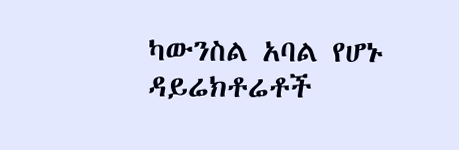ካውንስል አባል የሆኑ ዳይሬክቶሬቶች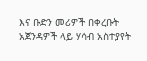እና ቡድን መሪዎች በቀረቡት አጀንዳዎች ላይ ሃሳብ አስተያየት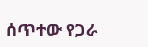ሰጥተው የጋራ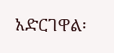አድርገዋል፡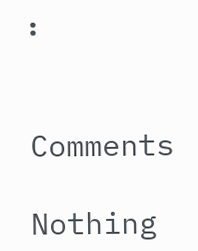፡


Comments

Nothing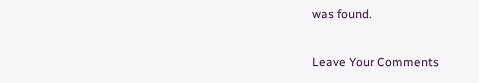was found.

Leave Your Comments